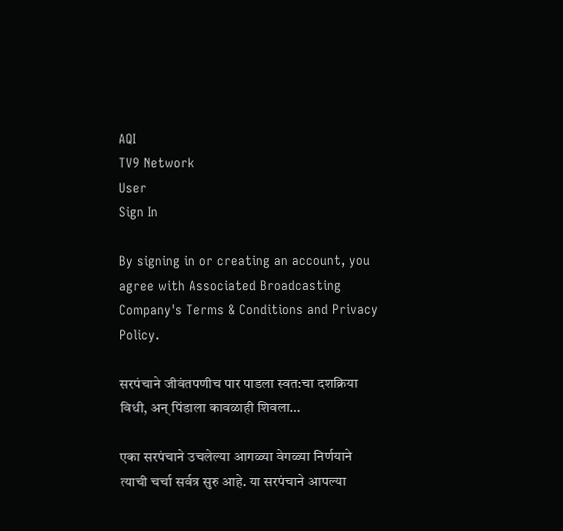AQI
TV9 Network
User
Sign In

By signing in or creating an account, you agree with Associated Broadcasting Company's Terms & Conditions and Privacy Policy.

सरपंचाने जीवंतपणीच पार पाडला स्वत:चा दशक्रिया विधी, अन् पिंडाला कावळाही शिवला…

एका सरपंचाने उचलेल्या आगळ्या वेगळ्या निर्णयाने त्याची चर्चा सर्वत्र सुरु आहे. या सरपंचाने आपल्या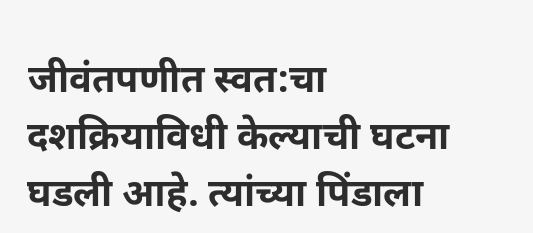जीवंतपणीत स्वत:चा दशक्रियाविधी केल्याची घटना घडली आहे. त्यांच्या पिंडाला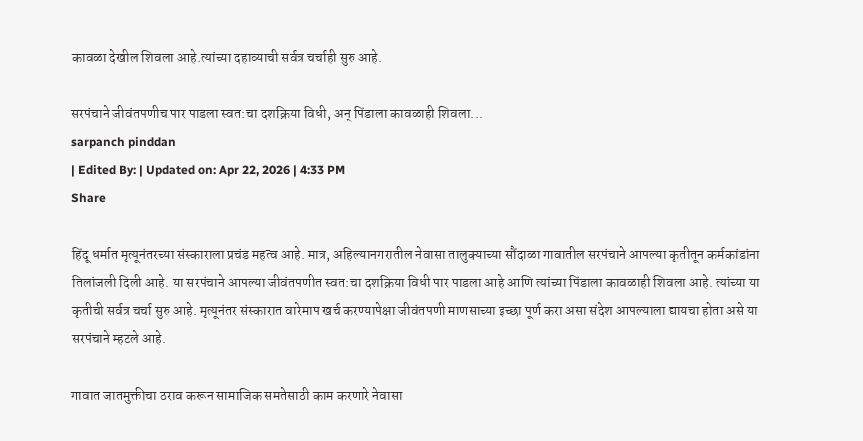कावळा देखील शिवला आहे.त्यांच्या दहाव्याची सर्वत्र चर्चाही सुरु आहे.

सरपंचाने जीवंतपणीच पार पाडला स्वत:चा दशक्रिया विधी, अन् पिंडाला कावळाही शिवला...
sarpanch pinddan
| Edited By: | Updated on: Apr 22, 2026 | 4:33 PM
Share

हिंदू धर्मात मृत्यूनंतरच्या संस्काराला प्रचंड महत्व आहे. मात्र, अहिल्यानगरातील नेवासा तालुक्याच्या सौंदाळा गावातील सरपंचाने आपल्या कृतीतून कर्मकांडांना तिलांजली दिली आहे. या सरपंचाने आपल्या जीवंतपणीत स्वत:चा दशक्रिया विधी पार पाडला आहे आणि त्यांच्या पिंडाला कावळाही शिवला आहे. त्यांच्या या कृतीची सर्वत्र चर्चा सुरु आहे. मृत्यूनंतर संस्कारात वारेमाप खर्च करण्यापेक्षा जीवंतपणी माणसाच्या इच्छा पूर्ण करा असा संदेश आपल्याला द्यायचा होता असे या सरपंचाने म्हटले आहे.

गावात जातमुक्तीचा ठराव करून सामाजिक समतेसाठी काम करणारे नेवासा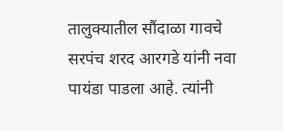तालुक्यातील सौंदाळा गावचे सरपंच शरद आरगडे यांनी नवा पायंडा पाडला आहे. त्यांनी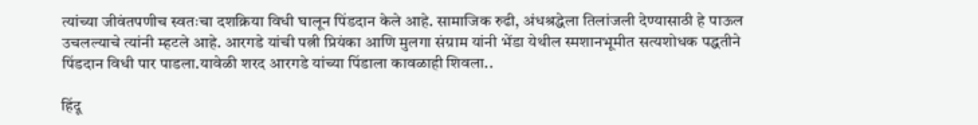त्यांच्या जीवंतपणीच स्वतःचा दशक्रिया विधी घालून पिंडदान केले आहे. सामाजिक रुढी, अंधश्रद्धेला तिलांजली देण्यासाठी हे पाऊल उचलल्याचे त्यांनी म्हटले आहे. आरगडे यांची पत्नी प्रियंका आणि मुलगा संग्राम यांनी भेंडा येथील स्मशानभूमीत सत्यशोधक पद्धतीने पिंडदान विधी पार पाडला.यावेळी शरद आरगडे यांच्या पिंडाला कावळाही शिवला..

हिंदू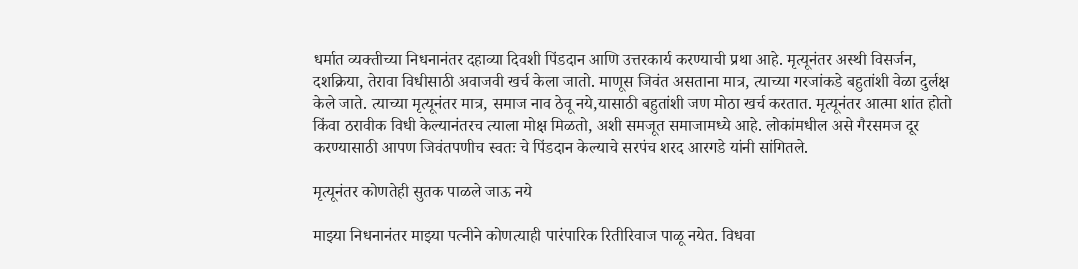धर्मात व्यक्तीच्या निधनानंतर दहाव्या दिवशी पिंडदान आणि उत्तरकार्य करण्याची प्रथा आहे. मृत्यूनंतर अस्थी विसर्जन, दशक्रिया, तेरावा विधीसाठी अवाजवी खर्च केला जातो. माणूस जिवंत असताना मात्र, त्याच्या गरजांकडे बहुतांशी वेळा दुर्लक्ष केले जाते. त्याच्या मृत्यूनंतर मात्र, समाज नाव ठेवू नये,यासाठी बहुतांशी जण मोठा खर्च करतात. मृत्यूनंतर आत्मा शांत होतो किंवा ठरावीक विधी केल्यानंतरच त्याला मोक्ष मिळतो, अशी समजूत समाजामध्ये आहे. लोकांमधील असे गैरसमज दूर करण्यासाठी आपण जिवंतपणीच स्वतः चे पिंडदान केल्याचे सरपंच शरद आरगडे यांनी सांगितले.

मृत्यूनंतर कोणतेही सुतक पाळले जाऊ नये

माझ्या निधनानंतर माझ्या पत्नीने कोणत्याही पारंपारिक रितीरिवाज पाळू नयेत. विधवा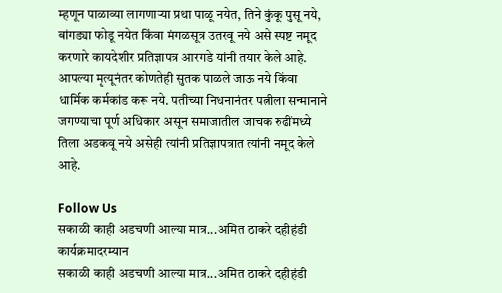म्हणून पाळाव्या लागणाऱ्या प्रथा पाळू नयेत, तिने कुंकू पुसू नये, बांगड्या फोडू नयेत किंवा मंगळसूत्र उतरवू नये असे स्पष्ट नमूद करणारे कायदेशीर प्रतिज्ञापत्र आरगडे यांनी तयार केले आहे. आपल्या मृत्यूनंतर कोणतेही सुतक पाळले जाऊ नये किंवा धार्मिक कर्मकांड करू नये. पतीच्या निधनानंतर पत्नीला सन्मानाने जगण्याचा पूर्ण अधिकार असून समाजातील जाचक रुढींमध्ये तिला अडकवू नये असेही त्यांनी प्रतिज्ञापत्रात त्यांनी नमूद केले आहे.

Follow Us
सकाळी काही अडचणी आल्या मात्र...अमित ठाकरे दहीहंडी कार्यक्रमादरम्यान
सकाळी काही अडचणी आल्या मात्र...अमित ठाकरे दहीहंडी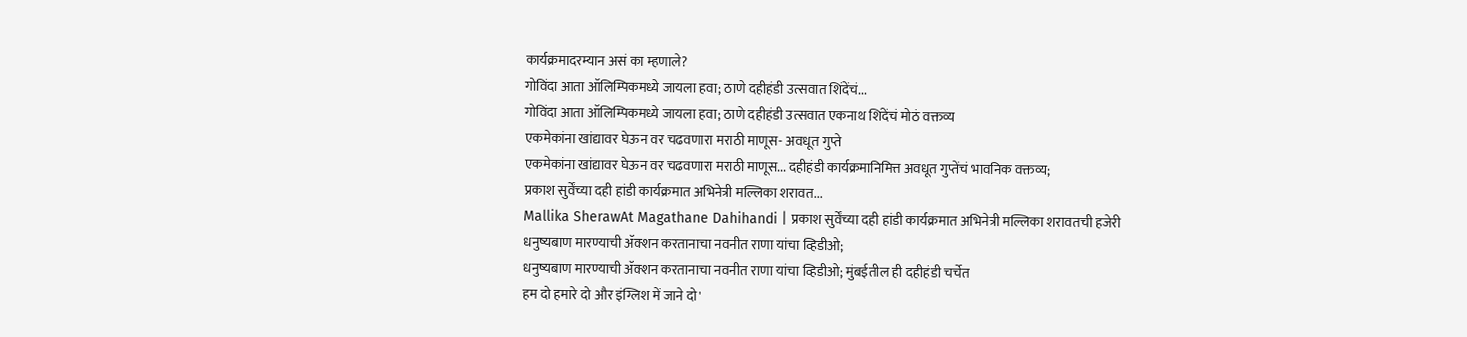कार्यक्रमादरम्यान असं का म्हणाले?
गोविंदा आता ऑलिम्पिकमध्ये जायला हवा; ठाणे दहीहंडी उत्सवात शिंदेंचं...
गोविंदा आता ऑलिम्पिकमध्ये जायला हवा; ठाणे दहीहंडी उत्सवात एकनाथ शिंदेंचं मोठं वक्तव्य
एकमेकांना खांद्यावर घेऊन वर चढवणारा मराठी माणूस- अवधूत गुप्ते
एकमेकांना खांद्यावर घेऊन वर चढवणारा मराठी माणूस... दहीहंडी कार्यक्रमानिमित्त अवधूत गुप्तेंचं भावनिक वक्तव्य;
प्रकाश सुर्वेंच्या दही हांडी कार्यक्रमात अभिनेत्री मल्लिका शरावत...
Mallika SherawAt Magathane Dahihandi | प्रकाश सुर्वेंच्या दही हांडी कार्यक्रमात अभिनेत्री मल्लिका शरावतची हजेरी
धनुष्यबाण मारण्याची ॲक्शन करतानाचा नवनीत राणा यांचा व्हिडीओ;
धनुष्यबाण मारण्याची ॲक्शन करतानाचा नवनीत राणा यांचा व्हिडीओ; मुंबईतील ही दहीहंडी चर्चेत
हम दो हमारे दो और इंग्लिश में जाने दो'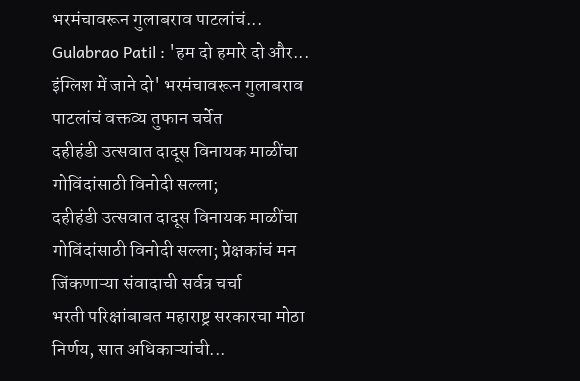भरमंचावरून गुलाबराव पाटलांचं...
Gulabrao Patil : 'हम दो हमारे दो और... इंग्लिश में जाने दो' भरमंचावरून गुलाबराव पाटलांचं वक्तव्य तुफान चर्चेत
दहीहंडी उत्सवात दादूस विनायक माळींचा गोविंदांसाठी विनोदी सल्ला;
दहीहंडी उत्सवात दादूस विनायक माळींचा गोविंदांसाठी विनोदी सल्ला; प्रेक्षकांचं मन जिंकणाऱ्या संवादाची सर्वत्र चर्चा
भरती परिक्षांबाबत महाराष्ट्र सरकारचा मोठा निर्णय, सात अधिकाऱ्यांची...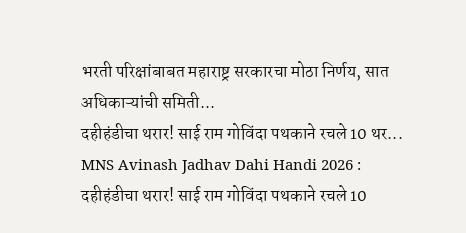भरती परिक्षांबाबत महाराष्ट्र सरकारचा मोठा निर्णय, सात अधिकाऱ्यांची समिती...
दहीहंडीचा थरार! साई राम गोविंदा पथकाने रचले 10 थर...
MNS Avinash Jadhav Dahi Handi 2026 : दहीहंडीचा थरार! साई राम गोविंदा पथकाने रचले 10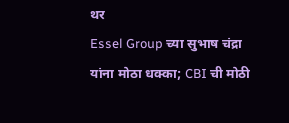थर
Essel Group च्या सुभाष चंद्रा यांना मोठा धक्का; CBI ची मोठी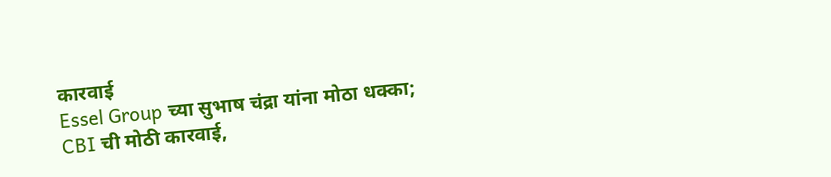कारवाई
Essel Group च्या सुभाष चंद्रा यांना मोठा धक्का; CBI ची मोठी कारवाई,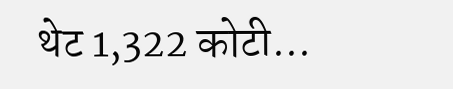थेट 1,322 कोटी...